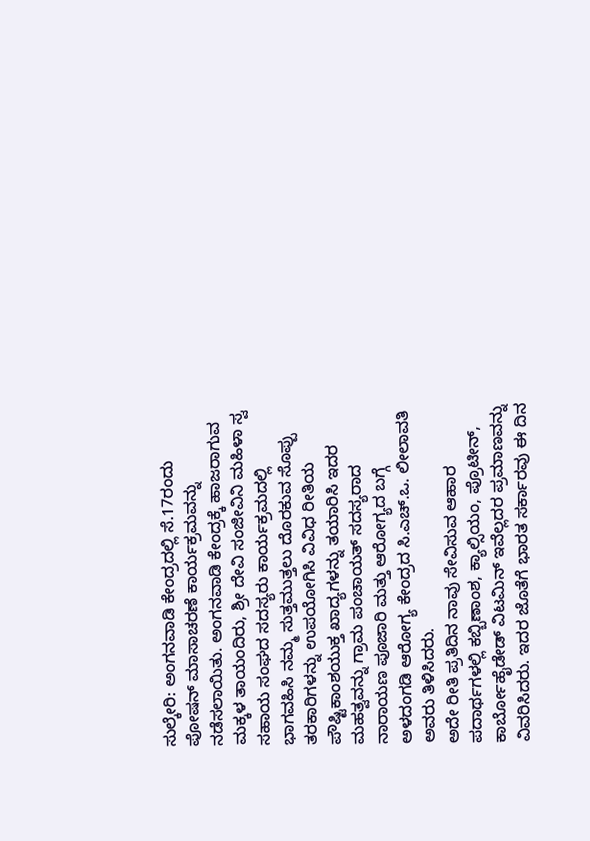ಸುಲ್ಕೇರಿ: ಅಂಗನವಾಡಿ ಕೇಂದ್ರದಲ್ಲಿ ಸೆ.17ರಂದು ಪೋಷನ್ ಮಾಸಾಚರಣೆ ಕಾರ್ಯಕ್ರಮವನ್ನು ನಡೆಸಲಾಯಿತು. ಅಂಗನವಾಡಿ ಕೇಂದ್ರಕ್ಕೆ ಹಾಜರಾಗುವ ಮಕ್ಕಳ ತಾಯಂದಿರು, ಶ್ರೀ ದೇವಿ ಸಂಜೀವಿನಿ ಮಹಿಳಾ ಸ್ವ ಸಹಾಯ ಸಂಘದ ಸದಸ್ಯರು ಕಾರ್ಯಕ್ರಮದಲ್ಲಿ ಭಾಗವಹಿಸಿ ನಮ್ಮ ಸುತ್ತಮುತ್ತಲು ದೊರಕುವ ಸೊಪ್ಪು ತರಕಾರಿಗಳನ್ನು ಉಪಯೋಗಿಸಿ ವಿವಿಧ ರೀತಿಯ ಪೌಷ್ಟಿಕಾಂಶಯುಕ್ತ ಖಾದ್ಯಗಳನ್ನು ತಯಾರಿಸಿ ಇದರ ಮಹತ್ವವನ್ನು ಗ್ರಾಮ ಪಂಚಾಯತ್ ಸದಸ್ಯರಾದ ನಾರಾಯಣ ಪೂಜಾರಿ ಮತ್ತು ಆರೋಗ್ಯದ ಬಗ್ಗೆ ಅಳದಂಗಡಿ ಆರೋಗ್ಯ ಕೇಂದ್ರದ ಸಿ.ಎಚ್.ಒ. ಲೀಲಾವತಿ ಅವರು ತಿಳಿಸಿದರು.
ಅದೇ ರೀತಿ ಪ್ರತಿದಿನ ನಾವು ಸೇವಿಸುವ ಆಹಾರ ಪದಾರ್ಥಗಳಲ್ಲಿ ಕಬ್ಬಿಣಾಂಶ, ಕ್ಯಾಲ್ಸಿಯಂ, ಪ್ರೊಟೀನ್, ಕಾರ್ಬೋಹೈಡೇಡ್ ವಿಟಮಿನ್ ಇವೆಲ್ಲದರ ಪ್ರಮಾಣವನ್ನು ವಿವರಿಸಿದರು. ಇದರ ಜೊತೆಗೆ ಭಾರತ ಸರ್ಕಾರವು ಈ ದಿನ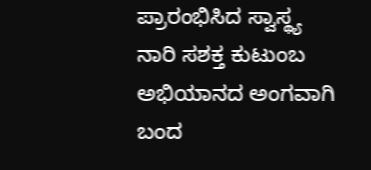ಪ್ರಾರಂಭಿಸಿದ ಸ್ವಾಸ್ಥ್ಯ ನಾರಿ ಸಶಕ್ತ ಕುಟುಂಬ ಅಭಿಯಾನದ ಅಂಗವಾಗಿ ಬಂದ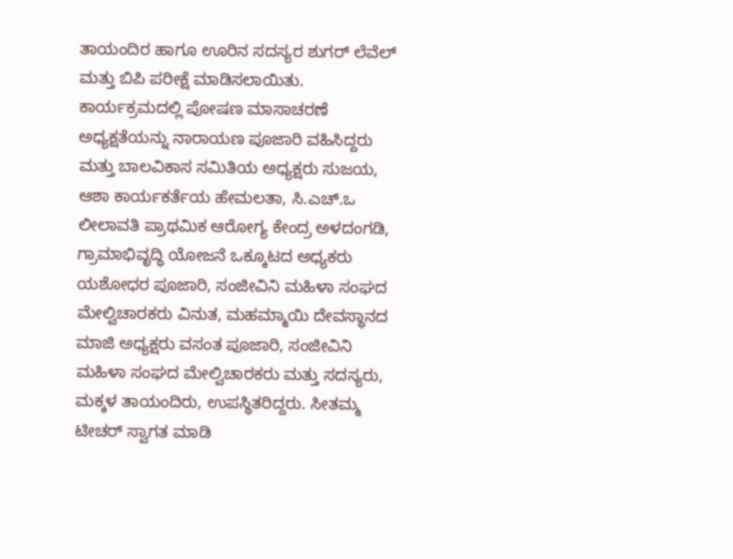ತಾಯಂದಿರ ಹಾಗೂ ಊರಿನ ಸದಸ್ಯರ ಶುಗರ್ ಲೆವೆಲ್ ಮತ್ತು ಬಿಪಿ ಪರೀಕ್ಷೆ ಮಾಡಿಸಲಾಯಿತು.
ಕಾರ್ಯಕ್ರಮದಲ್ಲಿ ಪೋಷಣ ಮಾಸಾಚರಣೆ ಅಧ್ಯಕ್ಷತೆಯನ್ನು ನಾರಾಯಣ ಪೂಜಾರಿ ವಹಿಸಿದ್ದರು ಮತ್ತು ಬಾಲವಿಕಾಸ ಸಮಿತಿಯ ಅಧ್ಯಕ್ಷರು ಸುಜಯ, ಆಶಾ ಕಾರ್ಯಕರ್ತೆಯ ಹೇಮಲತಾ, ಸಿ.ಎಚ್.ಒ ಲೀಲಾವತಿ ಪ್ರಾಥಮಿಕ ಆರೋಗ್ಯ ಕೇಂದ್ರ ಅಳದಂಗಡಿ, ಗ್ರಾಮಾಭಿವೃದ್ಧಿ ಯೋಜನೆ ಒಕ್ಕೂಟದ ಅಧ್ಯಕರು ಯಶೋಧರ ಪೂಜಾರಿ, ಸಂಜೀವಿನಿ ಮಹಿಳಾ ಸಂಘದ ಮೇಲ್ವಿಚಾರಕರು ವಿನುತ, ಮಹಮ್ಮಾಯಿ ದೇವಸ್ಥಾನದ ಮಾಜಿ ಅಧ್ಯಕ್ಷರು ವಸಂತ ಪೂಜಾರಿ, ಸಂಜೀವಿನಿ ಮಹಿಳಾ ಸಂಘದ ಮೇಲ್ವಿಚಾರಕರು ಮತ್ತು ಸದಸ್ಯರು, ಮಕ್ಕಳ ತಾಯಂದಿರು, ಉಪಸ್ಥಿತರಿದ್ದರು. ಸೀತಮ್ಮ ಟೀಚರ್ ಸ್ವಾಗತ ಮಾಡಿ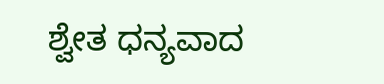ಶ್ವೇತ ಧನ್ಯವಾದ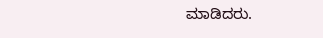ಮಾಡಿದರು.